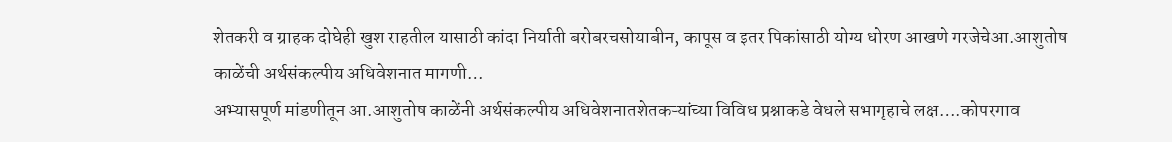शेतकरी व ग्राहक दोघेही खुश राहतील यासाठी कांदा निर्याती बरोबरचसोयाबीन, कापूस व इतर पिकांसाठी योग्य धोरण आखणे गरजेचेआ.आशुतोष काळेंची अर्थसंकल्पीय अधिवेशनात मागणी…
अभ्यासपूर्ण मांडणीतून आ.आशुतोष काळेंनी अर्थसंकल्पीय अधिवेशनातशेतकऱ्यांच्या विविध प्रश्नाकडे वेधले सभागृहाचे लक्ष….कोपरगाव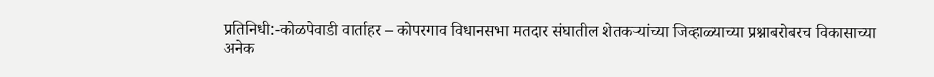प्रतिनिधी:-कोळपेवाडी वार्ताहर – कोपरगाव विधानसभा मतदार संघातील शेतकऱ्यांच्या जिव्हाळ्याच्या प्रश्नाबरोबरच विकासाच्या अनेक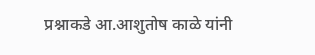प्रश्नाकडे आ.आशुतोष काळे यांनी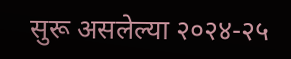सुरू असलेल्या २०२४-२५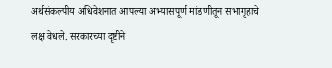अर्थसंकल्पीय अधिवेशनात आपल्या अभ्यासपूर्ण मांडणीतून सभागृहाचे लक्ष वेधले. सरकारच्या दृष्टीने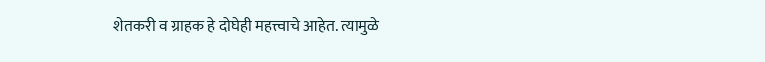शेतकरी व ग्राहक हे दोघेही महत्त्वाचे आहेत. त्यामुळे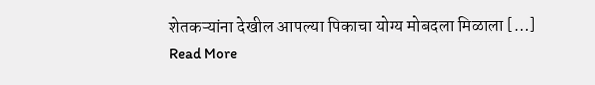शेतकऱ्यांना देखील आपल्या पिकाचा योग्य मोबदला मिळाला […]
Read More